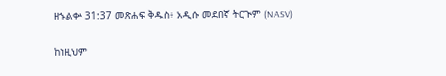ዘኁልቍ 31:37 መጽሐፍ ቅዱስ፥ አዲሱ መደበኛ ትርጒም (NASV)

ከነዚህም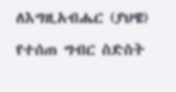ለእግዚአብሔር (ያህዌ) የተሰጠ ግብር ስድስት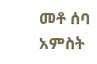መቶ ሰባ አምስት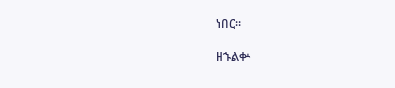ነበር።

ዘኁልቍ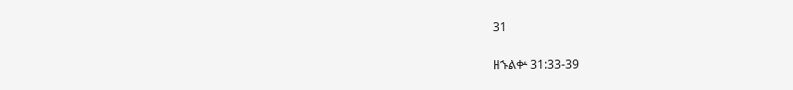31

ዘኁልቍ 31:33-39